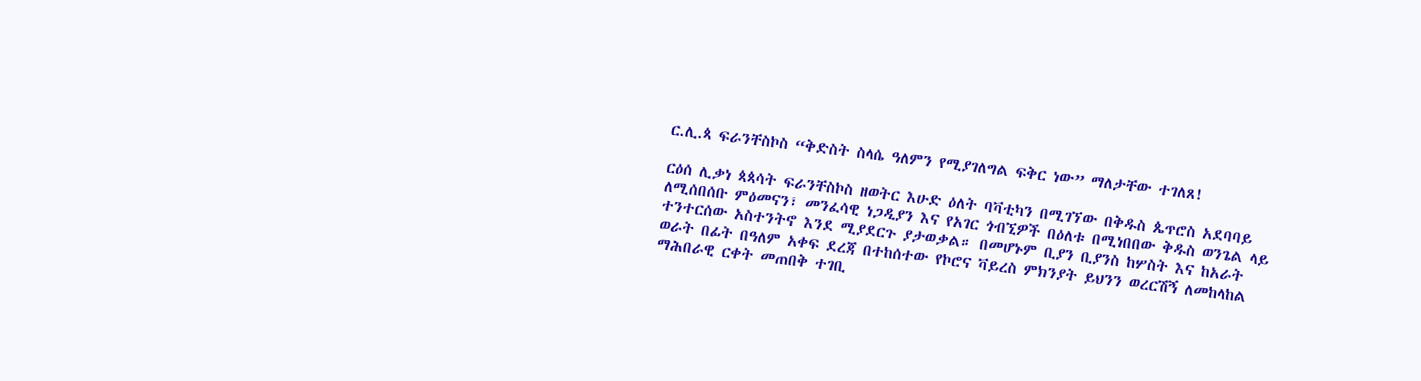ር.ሊ.ጳ ፍራንቸስኮስ “ቅድስት ስላሴ ዓለምን የሚያገለግል ፍቅር ነው” ማለታቸው ተገለጸ!

ርዕሰ ሊቃነ ጳጳሳት ፍራንቸስኮስ ዘወትር እሁድ ዕለት ባቫቲካን በሚገኘው በቅዱስ ጴጥሮስ አደባባይ ለሚሰበሰቡ ምዕመናን፣ መንፈሳዊ ነጋዲያን እና የአገር ጎብኚዎች በዕለቱ በሚነበበው ቅዱስ ወንጌል ላይ ተንተርሰው አስተንትኖ እንደ ሚያደርጉ ያታወቃል። በመሆኑም ቢያን ቢያንስ ከሦስት እና ከአራት ወራት በፊት በዓለም አቀፍ ደረጃ በተከሰተው የኮሮና ቫይረስ ምክንያት ይህንን ወረርሽኝ ለመከላከል ማሕበራዊ ርቀት መጠበቅ ተገቢ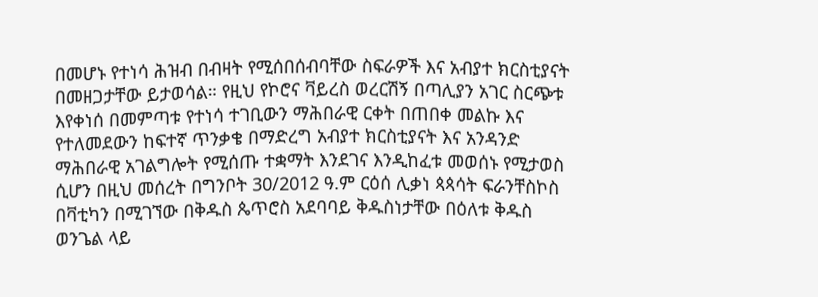በመሆኑ የተነሳ ሕዝብ በብዛት የሚሰበሰብባቸው ስፍራዎች እና አብያተ ክርስቲያናት በመዘጋታቸው ይታወሳል። የዚህ የኮሮና ቫይረስ ወረርሽኝ በጣሊያን አገር ስርጭቱ እየቀነሰ በመምጣቱ የተነሳ ተገቢውን ማሕበራዊ ርቀት በጠበቀ መልኩ እና የተለመደውን ከፍተኛ ጥንቃቄ በማድረግ አብያተ ክርስቲያናት እና አንዳንድ ማሕበራዊ አገልግሎት የሚሰጡ ተቋማት እንደገና እንዲከፈቱ መወሰኑ የሚታወስ ሲሆን በዚህ መሰረት በግንቦት 30/2012 ዓ.ም ርዕሰ ሊቃነ ጳጳሳት ፍራንቸስኮስ በቫቲካን በሚገኘው በቅዱስ ጴጥሮስ አደባባይ ቅዱስነታቸው በዕለቱ ቅዱስ ወንጌል ላይ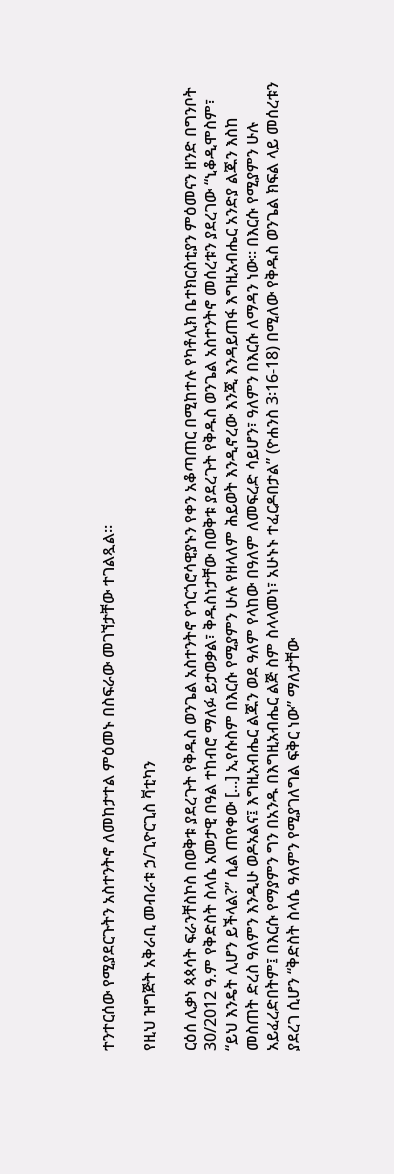ተንተርሰው የሚያደርጉትን አስተንትኖ ለመከታተል ምዕመኑ በስፍራው መገኘታቸው ተገልጿል።

የዚህ ዝግጅት አቅራቢ መብራቱ ኃ/ጊዮርጊስ ቫቲካን

ርዕሰ ሊቃነ ጳጳሳት ፍራንቸስኮስ በወቅቱ ያደረጉት የቅዱስ ወንጌል አስተንትኖ የጎርጎሮሳዊያኑን የቀን አቆጣጠር በሚከተሉ የካቶሊክ ቤተክርስቲያን ምዕመናን ዘንድ በግንቦት 30/2012 ዓ.ም የቅድስት ስላሴ አመታዊ በዓል ተከብሮ ማለፉ ይታወቃል፣ ቅዱስነታቸው በወቅቱ ያደረጉት የቅዱስ ወንጌል አስተንትኖ መሰረቱን ያደረገው “ኒቆዲሞስም፣ “ይህ እንዴት ሊሆን ይችላል?” ሲል ጠየቀው [...] ኢየሱስም በእርሱ የሚያምን ሁሉ የዘላለም ሕይወት እንዲኖረው እንጂ እንዳይጠፋ እግዚአብሔር አንድያ ልጁን እስከ መስጠት ድረስ ዓለምን እንዲሁ ወዶአልና፤ እግዚአብሔር ልጁን ወደ ዓለም የላከው በዓለም ለመፍረድ ሳይሆን፣ ዓለምን በእርሱ ለማዳን ነው። በእርሱ የሚያምን ሁሉ አይፈረድበትም፤ በእርሱ የማያምን ግን በአንዱ በእግዚአብሔር ልጅ ስም ስላላመነ፣ አሁኑኑ ተፈርዶበታል” (ዮሐንስ 3፡16-18) በሚለው የቅዱስ ወንጌል ክፍል ላይ መሰረቱን ያደረገ ሲሆን “ቅድስት ስላሴ ዓለምን የሚያገለግል ፍቅር ነው” ማለታቸው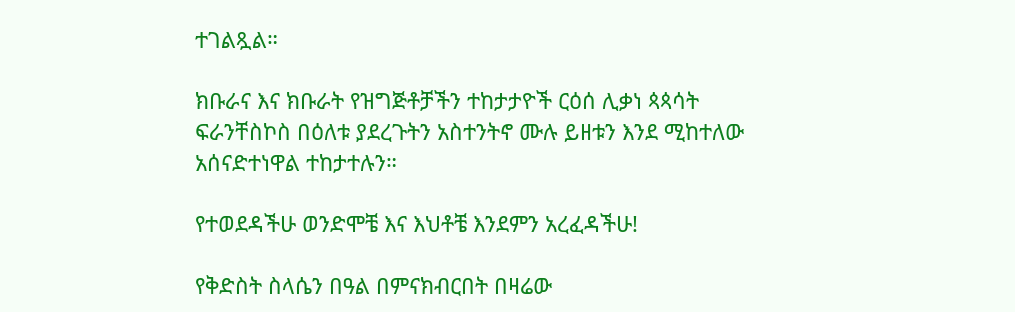ተገልጿል።

ክቡራና እና ክቡራት የዝግጅቶቻችን ተከታታዮች ርዕሰ ሊቃነ ጳጳሳት ፍራንቸስኮስ በዕለቱ ያደረጉትን አስተንትኖ ሙሉ ይዘቱን እንደ ሚከተለው አሰናድተነዋል ተከታተሉን።

የተወደዳችሁ ወንድሞቼ እና እህቶቼ እንደምን አረፈዳችሁ!

የቅድስት ስላሴን በዓል በምናክብርበት በዛሬው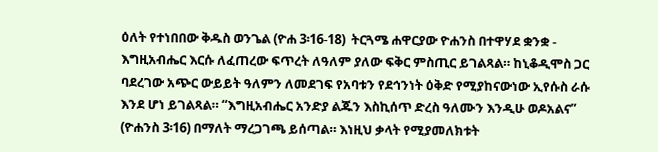ዕለት የተነበበው ቅዱስ ወንጌል (ዮሐ 3፡16-18)  ትርጓሜ ሐዋርያው ዮሐንስ በተዋሃደ ቋንቋ - እግዚአብሔር እርሱ ለፈጠረው ፍጥረት ለዓለም ያለው ፍቅር ምስጢር ይገልጻል። ከኒቆዲሞስ ጋር ባደረገው አጭር ውይይት ዓለምን ለመደገፍ የአባቱን የደኅንነት ዕቅድ የሚያከናውነው ኢየሱስ ራሱ እንደ ሆነ ይገልጻል። “እግዚአብሔር አንድያ ልጁን እስኪሰጥ ድረስ ዓለሙን እንዲሁ ወዶአልና” (ዮሐንስ 3፡16) በማለት ማረጋገጫ ይሰጣል። እነዚህ ቃላት የሚያመለክቱት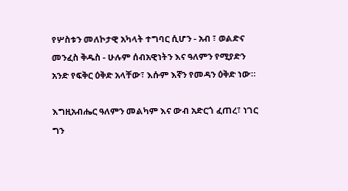የሦስቱን መለኮታዊ አካላት ተግባር ሲሆን - አብ ፣ ወልድና መንፈስ ቅዱስ - ሁሉም ሰብአዊነትን እና ዓለምን የሚያድን አንድ የፍቅር ዕቅድ አላቸው፣ እሱም እኛን የመዳን ዕቅድ ነው።

እግዚአብሔር ዓለምን መልካም እና ውብ አድርጎ ፈጠረ፣ ነገር ግን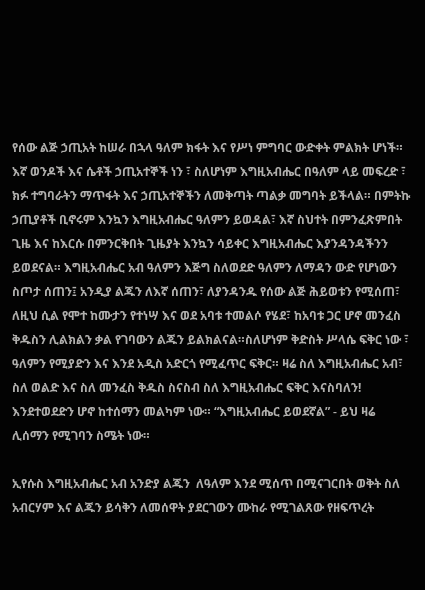የሰው ልጅ ኃጢአት ከሠራ በኋላ ዓለም ክፋት እና የሥነ ምግባር ውድቀት ምልክት ሆነች። እኛ ወንዶች እና ሴቶች ኃጢአተኞች ነን ፣ ስለሆነም እግዚአብሔር በዓለም ላይ መፍረድ ፣ ክፉ ተግባራትን ማጥፋት እና ኃጢአተኞችን ለመቅጣት ጣልቃ መግባት ይችላል። በምትኩ ኃጢያቶች ቢኖሩም እንኳን እግዚአብሔር ዓለምን ይወዳል፣ እኛ ስህተት በምንፈጽምበት ጊዜ እና ከእርሱ በምንርቅበት ጊዜያት እንኳን ሳይቀር እግዚአብሔር እያንዳንዳችንን ይወደናል። እግዚአብሔር አብ ዓለምን እጅግ ስለወደድ ዓለምን ለማዳን ውድ የሆነውን ስጦታ ሰጠን፤ አንዲያ ልጁን ለእኛ ሰጠን፣ ለያንዳንዱ የሰው ልጅ ሕይወቱን የሚሰጠ፣ ለዚህ ሲል የሞተ ከሙታን የተነሣ እና ወደ አባቱ ተመልሶ የሄደ፣ ከአባቱ ጋር ሆኖ መንፈስ ቅዱስን ሊልክልን ቃል የገባውን ልጁን ይልክልናል።ስለሆነም ቅድስት ሥላሴ ፍቅር ነው ፣ ዓለምን የሚያድን እና እንደ አዲስ አድርጎ የሚፈጥር ፍቅር። ዛሬ ስለ እግዚአብሔር አብ፣ ስለ ወልድ እና ስለ መንፈስ ቅዱስ ስናስብ ስለ እግዚአብሔር ፍቅር እናስባለን! እንደተወደድን ሆኖ ከተሰማን መልካም ነው። “እግዚአብሔር ይወደኛል” - ይህ ዛሬ ሊሰማን የሚገባን ስሜት ነው።

ኢየሱስ እግዚአብሔር አብ አንድያ ልጁን  ለዓለም እንደ ሚሰጥ በሚናገርበት ወቅት ስለ አብርሃም እና ልጁን ይሳቅን ለመሰዋት ያደርገውን ሙከራ የሚገልጸው የዘፍጥረት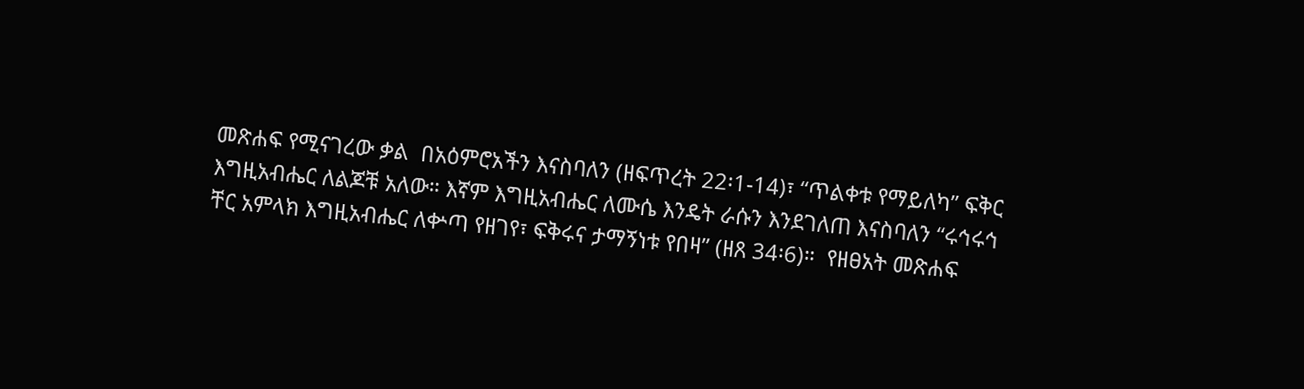መጽሐፍ የሚናገረው ቃል  በአዕምሮአችን እናስባለን (ዘፍጥረት 22፡1-14)፣ “ጥልቀቱ የማይለካ” ፍቅር እግዚአብሔር ለልጆቹ አለው። እኛም እግዚአብሔር ለሙሴ እንዴት ራሱን እንደገለጠ እናስባለን “ሩኅሩኅ ቸር አምላክ እግዚአብሔር ለቍጣ የዘገየ፣ ፍቅሩና ታማኝነቱ የበዛ” (ዘጸ 34፡6)።  የዘፀአት መጽሐፍ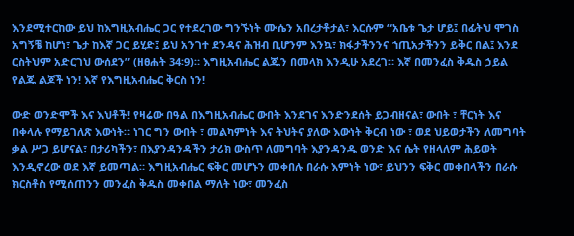እንደሚተርከው ይህ ከእግዚአብሔር ጋር የተደረገው ግንኙነት ሙሴን አበረታቶታል፣ እርሱም “አቤቱ ጌታ ሆይ፤ በፊትህ ሞገስ አግኝቼ ከሆነ፣ ጌታ ከእኛ ጋር ይሂድ፤ ይህ አንገተ ደንዳና ሕዝብ ቢሆንም እንኳ፣ ክፋታችንንና ኀጢአታችንን ይቅር በል፤ እንደ ርስትህም አድርገህ ውሰደን” (ዘፀሐት 34፡9)። እግዚአብሔር ልጁን በመላክ እንዲሁ አደረገ። እኛ በመንፈስ ቅዱስ ኃይል የልጁ ልጆች ነን! እኛ የእግዚአብሔር ቅርስ ነን!

ውድ ወንድሞች እና እህቶች! የዛሬው በዓል በእግዚአብሔር ውበት እንደገና እንድንደሰት ይጋብዘናል፣ ውበት ፣ ቸርነት እና በቀላሉ የማይገለጽ እውነት። ነገር ግን ውበት ፣ መልካምነት እና ትህትና ያለው እውነት ቅርብ ነው ፣ ወደ ህይወታችን ለመግባት ቃል ሥጋ ይሆናል፣ በታሪካችን፣ በእያንዳንዳችን ታሪክ ውስጥ ለመግባት እያንዳንዱ ወንድ እና ሴት የዘላለም ሕይወት እንዲኖረው ወደ እኛ ይመጣል። እግዚአብሔር ፍቅር መሆኑን መቀበሉ በራሱ እምነት ነው፣ ይህንን ፍቅር መቀበላችን በራሱ ክርስቶስ የሚሰጠንን መንፈስ ቅዱስ መቀበል ማለት ነው፣ መንፈስ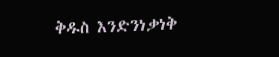ቅዱስ እንድንነቃነቅ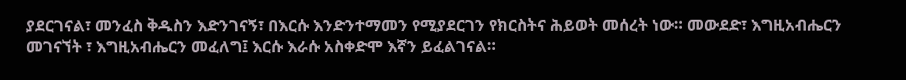ያደርገናል፣ መንፈስ ቅዱስን እድንገናኝ፣ በእርሱ እንድንተማመን የሚያደርገን የክርስትና ሕይወት መሰረት ነው። መውደድ፣ እግዚአብሔርን መገናኘት ፣ እግዚአብሔርን መፈለግ፤ እርሱ እራሱ አስቀድሞ እኛን ይፈልገናል።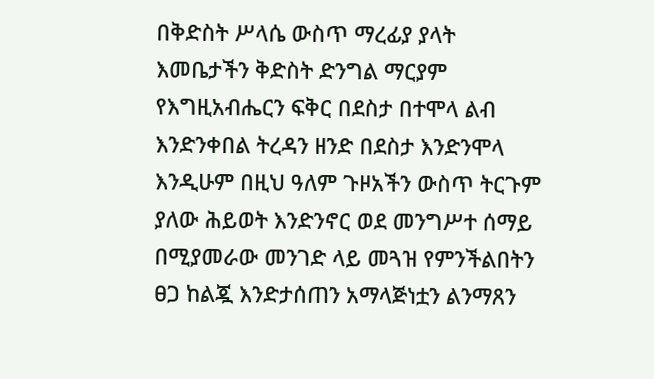በቅድስት ሥላሴ ውስጥ ማረፊያ ያላት እመቤታችን ቅድስት ድንግል ማርያም የእግዚአብሔርን ፍቅር በደስታ በተሞላ ልብ እንድንቀበል ትረዳን ዘንድ በደስታ እንድንሞላ እንዲሁም በዚህ ዓለም ጉዞአችን ውስጥ ትርጉም ያለው ሕይወት እንድንኖር ወደ መንግሥተ ሰማይ በሚያመራው መንገድ ላይ መጓዝ የምንችልበትን ፀጋ ከልጇ እንድታሰጠን አማላጅነቷን ልንማጸን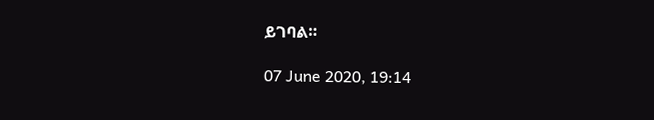ይገባል።

07 June 2020, 19:14